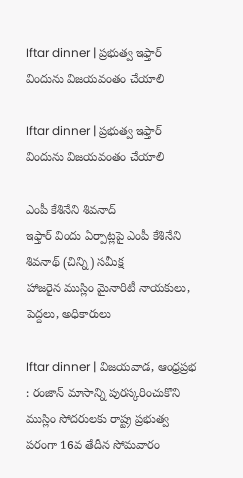Iftar dinner | ప్రభుత్వ ఇఫ్తార్ విందును విజయవంతం చేయాలి

Iftar dinner | ప్రభుత్వ ఇఫ్తార్ విందును విజయవంతం చేయాలి

ఎంపీ కేశినేని శివనాద్
ఇఫ్తార్ విందు ఏర్పాట్లపై ఎంపీ కేశినేని శివనాథ్ (చిన్ని) సమీక్ష
హాజరైన ముస్లిం మైనారిటీ నాయకులు, పెద్దలు, అధికారులు

Iftar dinner | విజయవాడ, ఆంధ్రప్రభ : రంజాన్ మాసాన్ని పురస్కరించుకొని ముస్లిం సోదరులకు రాష్ట్ర ప్రభుత్వ పరంగా 16వ తేదీన సోమవారం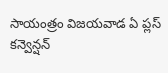సాయంత్రం విజయవాడ ఏ ప్లస్ కన్వెన్షన్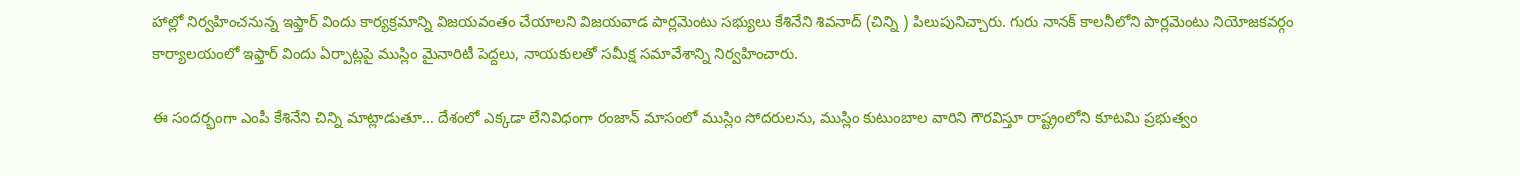హాల్లో నిర్వహించనున్న ఇఫ్తార్ విందు కార్యక్రమాన్ని విజయవంతం చేయాలని విజయవాడ పార్లమెంటు సభ్యులు కేశినేని శివనాద్ (చిన్ని ) పిలుపునిచ్చారు. గురు నానక్ కాలనీలోని పార్లమెంటు నియోజకవర్గం కార్యాలయంలో ఇఫ్తార్ విందు ఏర్పాట్లపై ముస్లిం మైనారిటీ పెద్దలు, నాయకులతో సమీక్ష సమావేశాన్ని నిర్వహించారు.

ఈ సందర్భంగా ఎంపీ కేశినేని చిన్ని మాట్లాడుతూ… దేశంలో ఎక్కడా లేనివిధంగా రంజాన్ మాసంలో ముస్లిం సోదరులను, ముస్లిం కుటుంబాల వారిని గౌరవిస్తూ రాష్ట్రంలోని కూటమి ప్రభుత్వం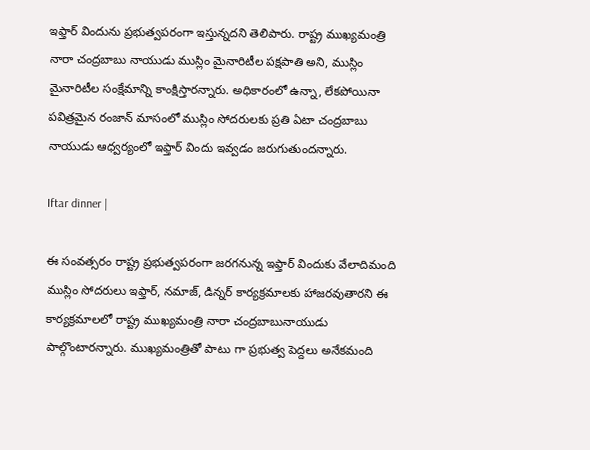ఇఫ్తార్ విందును ప్రభుత్వపరంగా ఇస్తున్నదని తెలిపారు. రాష్ట్ర ముఖ్యమంత్రి నారా చంద్రబాబు నాయుడు ముస్లిం మైనారిటీల పక్షపాతి అని, ముస్లిం మైనారిటీల సంక్షేమాన్ని కాంక్షిస్తారన్నారు. అధికారంలో ఉన్నా, లేకపోయినా పవిత్రమైన రంజాన్ మాసంలో ముస్లిం సోదరులకు ప్రతి ఏటా చంద్రబాబు నాయుడు ఆధ్వర్యంలో ఇఫ్తార్ విందు ఇవ్వడం జరుగుతుందన్నారు.

Iftar dinner |

ఈ సంవత్సరం రాష్ట్ర ప్రభుత్వపరంగా జరగనున్న ఇఫ్తార్ విందుకు వేలాదిమంది ముస్లిం సోదరులు ఇఫ్తార్, నమాజ్, డిన్నర్ కార్యక్రమాలకు హాజరవుతారని ఈ కార్యక్రమాలలో రాష్ట్ర ముఖ్యమంత్రి నారా చంద్రబాబునాయుడు పాల్గొంటారన్నారు. ముఖ్యమంత్రితో పాటు గా ప్రభుత్వ పెద్దలు అనేకమంది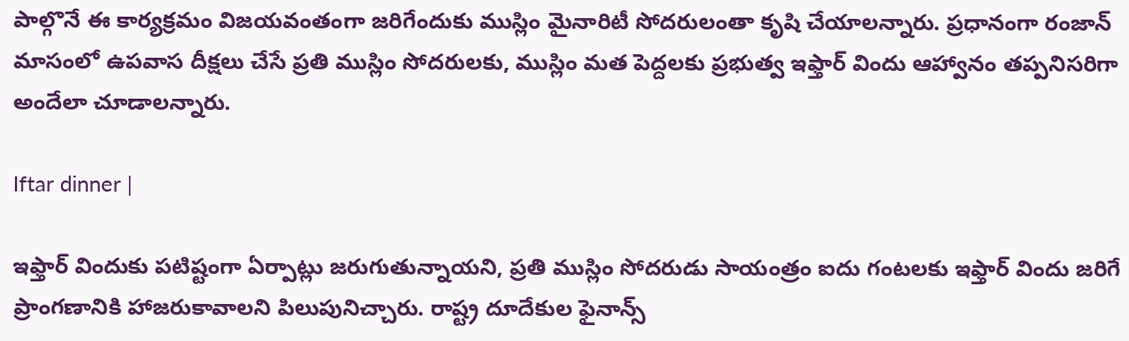పాల్గొనే ఈ కార్యక్రమం విజయవంతంగా జరిగేందుకు ముస్లిం మైనారిటీ సోదరులంతా కృషి చేయాలన్నారు. ప్రధానంగా రంజాన్ మాసంలో ఉపవాస దీక్షలు చేసే ప్రతి ముస్లిం సోదరులకు, ముస్లిం మత పెద్దలకు ప్రభుత్వ ఇఫ్తార్ విందు ఆహ్వానం తప్పనిసరిగా అందేలా చూడాలన్నారు.

Iftar dinner |

ఇఫ్తార్ విందుకు పటిష్టంగా ఏర్పాట్లు జరుగుతున్నాయని, ప్రతి ముస్లిం సోదరుడు సాయంత్రం ఐదు గంటలకు ఇఫ్తార్ విందు జరిగే ప్రాంగణానికి హాజరుకావాలని పిలుపునిచ్చారు. రాష్ట్ర దూదేకుల ఫైనాన్స్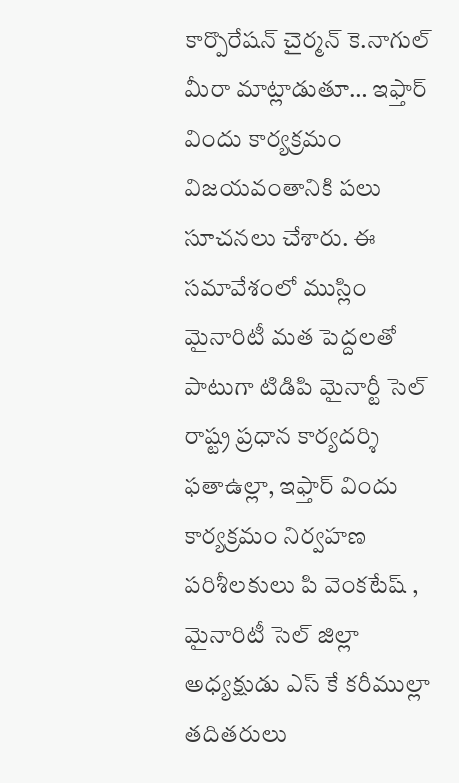కార్పొరేషన్ చైర్మన్ కె.నాగుల్ మీరా మాట్లాడుతూ… ఇఫ్తార్ విందు కార్యక్రమం విజయవంతానికి పలు సూచనలు చేశారు. ఈ సమావేశంలో ముస్లిం మైనారిటీ మత పెద్దలతో పాటుగా టిడిపి మైనార్టీ సెల్ రాష్ట్ర ప్రధాన కార్యదర్శి ఫతాఉల్లా, ఇఫ్తార్ విందు కార్యక్రమం నిర్వహణ పరిశీలకులు పి వెంకటేష్ , మైనారిటీ సెల్ జిల్లా అధ్యక్షుడు ఎస్ కే కరీముల్లా తదితరులు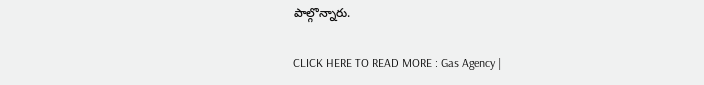పాల్గొన్నారు.

CLICK HERE TO READ MORE : Gas Agency |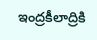ఇంద్రకీలాద్రికి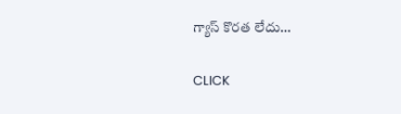గ్యాస్ కొరత లేదు…

CLICK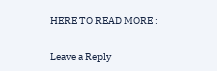HERE TO READ MORE :

Leave a Reply